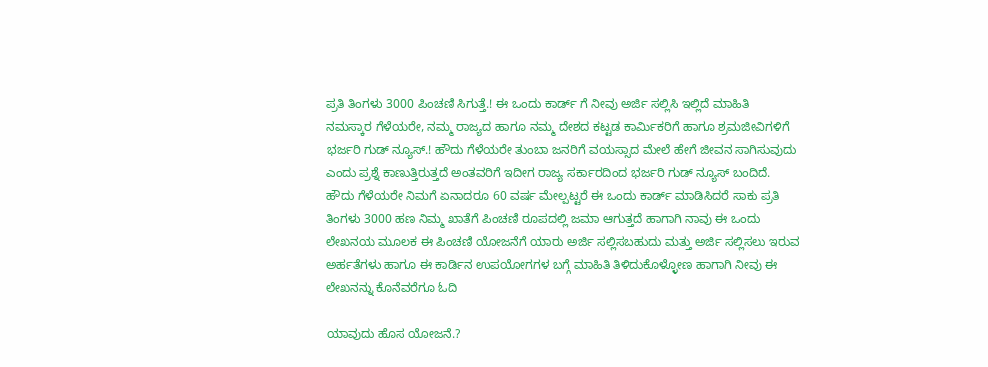ಪ್ರತಿ ತಿಂಗಳು 3000 ಪಿಂಚಣಿ ಸಿಗುತ್ತೆ.! ಈ ಒಂದು ಕಾರ್ಡ್ ಗೆ ನೀವು ಅರ್ಜಿ ಸಲ್ಲಿಸಿ ಇಲ್ಲಿದೆ ಮಾಹಿತಿ
ನಮಸ್ಕಾರ ಗೆಳೆಯರೇ, ನಮ್ಮ ರಾಜ್ಯದ ಹಾಗೂ ನಮ್ಮ ದೇಶದ ಕಟ್ಟಡ ಕಾರ್ಮಿಕರಿಗೆ ಹಾಗೂ ಶ್ರಮಜೀವಿಗಳಿಗೆ ಭರ್ಜರಿ ಗುಡ್ ನ್ಯೂಸ್.! ಹೌದು ಗೆಳೆಯರೇ ತುಂಬಾ ಜನರಿಗೆ ವಯಸ್ಸಾದ ಮೇಲೆ ಹೇಗೆ ಜೀವನ ಸಾಗಿಸುವುದು ಎಂದು ಪ್ರಶ್ನೆ ಕಾಣುತ್ತಿರುತ್ತದೆ ಅಂತವರಿಗೆ ಇದೀಗ ರಾಜ್ಯ ಸರ್ಕಾರದಿಂದ ಭರ್ಜರಿ ಗುಡ್ ನ್ಯೂಸ್ ಬಂದಿದೆ.
ಹೌದು ಗೆಳೆಯರೇ ನಿಮಗೆ ಏನಾದರೂ 60 ವರ್ಷ ಮೇಲ್ಪಟ್ಟರೆ ಈ ಒಂದು ಕಾರ್ಡ್ ಮಾಡಿಸಿದರೆ ಸಾಕು ಪ್ರತಿ ತಿಂಗಳು 3000 ಹಣ ನಿಮ್ಮ ಖಾತೆಗೆ ಪಿಂಚಣಿ ರೂಪದಲ್ಲಿ ಜಮಾ ಆಗುತ್ತದೆ ಹಾಗಾಗಿ ನಾವು ಈ ಒಂದು ಲೇಖನಯ ಮೂಲಕ ಈ ಪಿಂಚಣಿ ಯೋಜನೆಗೆ ಯಾರು ಅರ್ಜಿ ಸಲ್ಲಿಸಬಹುದು ಮತ್ತು ಅರ್ಜಿ ಸಲ್ಲಿಸಲು ಇರುವ ಅರ್ಹತೆಗಳು ಹಾಗೂ ಈ ಕಾರ್ಡಿನ ಉಪಯೋಗಗಳ ಬಗ್ಗೆ ಮಾಹಿತಿ ತಿಳಿದುಕೊಳ್ಳೋಣ ಹಾಗಾಗಿ ನೀವು ಈ ಲೇಖನನ್ನು ಕೊನೆವರೆಗೂ ಓದಿ

ಯಾವುದು ಹೊಸ ಯೋಜನೆ.?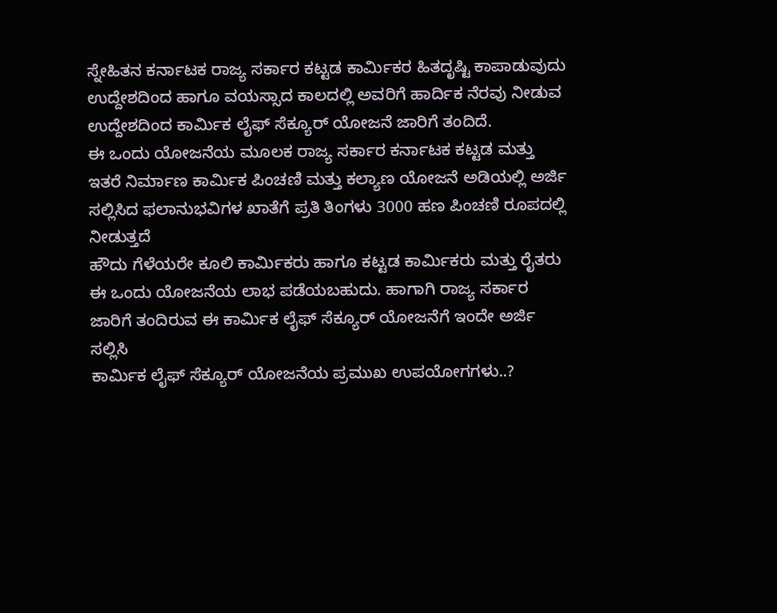ಸ್ನೇಹಿತನ ಕರ್ನಾಟಕ ರಾಜ್ಯ ಸರ್ಕಾರ ಕಟ್ಟಡ ಕಾರ್ಮಿಕರ ಹಿತದೃಷ್ಟಿ ಕಾಪಾಡುವುದು ಉದ್ದೇಶದಿಂದ ಹಾಗೂ ವಯಸ್ಸಾದ ಕಾಲದಲ್ಲಿ ಅವರಿಗೆ ಹಾರ್ದಿಕ ನೆರವು ನೀಡುವ ಉದ್ದೇಶದಿಂದ ಕಾರ್ಮಿಕ ಲೈಫ್ ಸೆಕ್ಯೂರ್ ಯೋಜನೆ ಜಾರಿಗೆ ತಂದಿದೆ.
ಈ ಒಂದು ಯೋಜನೆಯ ಮೂಲಕ ರಾಜ್ಯ ಸರ್ಕಾರ ಕರ್ನಾಟಕ ಕಟ್ಟಡ ಮತ್ತು ಇತರೆ ನಿರ್ಮಾಣ ಕಾರ್ಮಿಕ ಪಿಂಚಣಿ ಮತ್ತು ಕಲ್ಯಾಣ ಯೋಜನೆ ಅಡಿಯಲ್ಲಿ ಅರ್ಜಿ ಸಲ್ಲಿಸಿದ ಫಲಾನುಭವಿಗಳ ಖಾತೆಗೆ ಪ್ರತಿ ತಿಂಗಳು 3000 ಹಣ ಪಿಂಚಣಿ ರೂಪದಲ್ಲಿ ನೀಡುತ್ತದೆ
ಹೌದು ಗೆಳೆಯರೇ ಕೂಲಿ ಕಾರ್ಮಿಕರು ಹಾಗೂ ಕಟ್ಟಡ ಕಾರ್ಮಿಕರು ಮತ್ತು ರೈತರು ಈ ಒಂದು ಯೋಜನೆಯ ಲಾಭ ಪಡೆಯಬಹುದು. ಹಾಗಾಗಿ ರಾಜ್ಯ ಸರ್ಕಾರ ಜಾರಿಗೆ ತಂದಿರುವ ಈ ಕಾರ್ಮಿಕ ಲೈಫ್ ಸೆಕ್ಯೂರ್ ಯೋಜನೆಗೆ ಇಂದೇ ಅರ್ಜಿ ಸಲ್ಲಿಸಿ
ಕಾರ್ಮಿಕ ಲೈಫ್ ಸೆಕ್ಯೂರ್ ಯೋಜನೆಯ ಪ್ರಮುಖ ಉಪಯೋಗಗಳು..?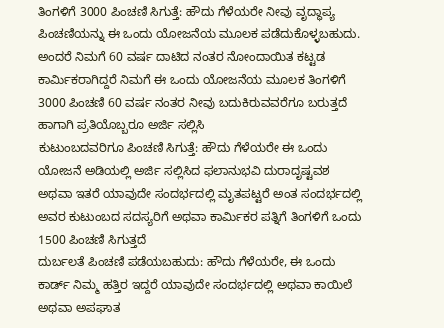ತಿಂಗಳಿಗೆ 3000 ಪಿಂಚಣಿ ಸಿಗುತ್ತೆ: ಹೌದು ಗೆಳೆಯರೇ ನೀವು ವೃದ್ಧಾಪ್ಯ ಪಿಂಚಣಿಯನ್ನು ಈ ಒಂದು ಯೋಜನೆಯ ಮೂಲಕ ಪಡೆದುಕೊಳ್ಳಬಹುದು. ಅಂದರೆ ನಿಮಗೆ 60 ವರ್ಷ ದಾಟಿದ ನಂತರ ನೋಂದಾಯಿತ ಕಟ್ಟಡ ಕಾರ್ಮಿಕರಾಗಿದ್ದರೆ ನಿಮಗೆ ಈ ಒಂದು ಯೋಜನೆಯ ಮೂಲಕ ತಿಂಗಳಿಗೆ 3000 ಪಿಂಚಣಿ 60 ವರ್ಷ ನಂತರ ನೀವು ಬದುಕಿರುವವರೆಗೂ ಬರುತ್ತದೆ ಹಾಗಾಗಿ ಪ್ರತಿಯೊಬ್ಬರೂ ಅರ್ಜಿ ಸಲ್ಲಿಸಿ
ಕುಟುಂಬದವರಿಗೂ ಪಿಂಚಣಿ ಸಿಗುತ್ತೆ: ಹೌದು ಗೆಳೆಯರೇ ಈ ಒಂದು ಯೋಜನೆ ಅಡಿಯಲ್ಲಿ ಅರ್ಜಿ ಸಲ್ಲಿಸಿದ ಫಲಾನುಭವಿ ದುರಾದೃಷ್ಟವಶ ಅಥವಾ ಇತರೆ ಯಾವುದೇ ಸಂದರ್ಭದಲ್ಲಿ ಮೃತಪಟ್ಟರೆ ಅಂತ ಸಂದರ್ಭದಲ್ಲಿ ಅವರ ಕುಟುಂಬದ ಸದಸ್ಯರಿಗೆ ಅಥವಾ ಕಾರ್ಮಿಕರ ಪತ್ನಿಗೆ ತಿಂಗಳಿಗೆ ಒಂದು 1500 ಪಿಂಚಣಿ ಸಿಗುತ್ತದೆ
ದುರ್ಬಲತೆ ಪಿಂಚಣಿ ಪಡೆಯಬಹುದು: ಹೌದು ಗೆಳೆಯರೇ, ಈ ಒಂದು ಕಾರ್ಡ್ ನಿಮ್ಮ ಹತ್ತಿರ ಇದ್ದರೆ ಯಾವುದೇ ಸಂದರ್ಭದಲ್ಲಿ ಅಥವಾ ಕಾಯಿಲೆ ಅಥವಾ ಅಪಘಾತ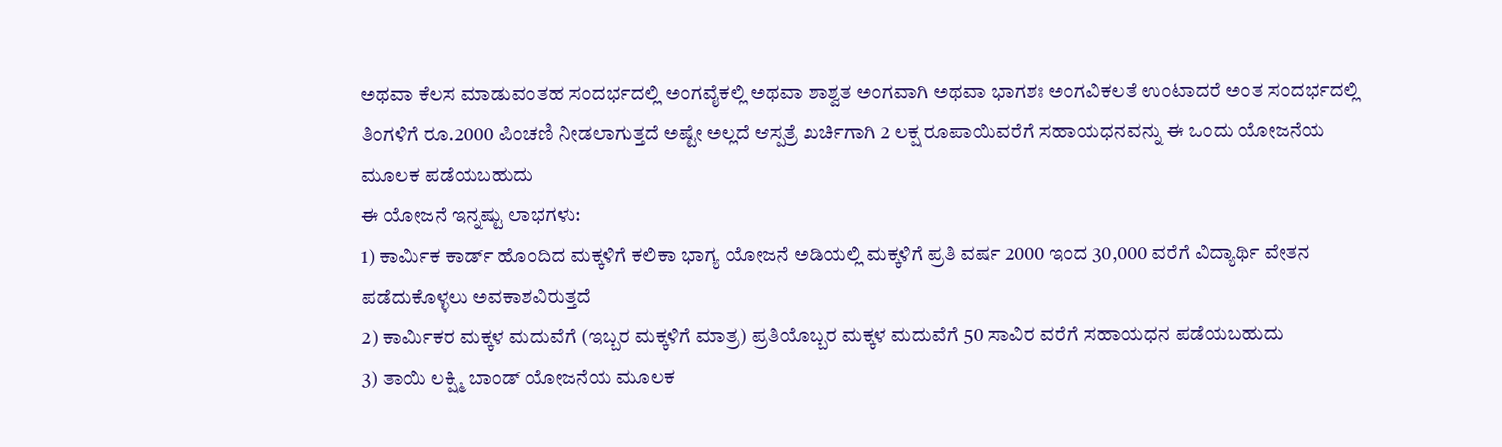ಅಥವಾ ಕೆಲಸ ಮಾಡುವಂತಹ ಸಂದರ್ಭದಲ್ಲಿ ಅಂಗವೈಕಲ್ಲಿ ಅಥವಾ ಶಾಶ್ವತ ಅಂಗವಾಗಿ ಅಥವಾ ಭಾಗಶಃ ಅಂಗವಿಕಲತೆ ಉಂಟಾದರೆ ಅಂತ ಸಂದರ್ಭದಲ್ಲಿ ತಿಂಗಳಿಗೆ ರೂ.2000 ಪಿಂಚಣಿ ನೀಡಲಾಗುತ್ತದೆ ಅಷ್ಟೇ ಅಲ್ಲದೆ ಆಸ್ಪತ್ರೆ ಖರ್ಚಿಗಾಗಿ 2 ಲಕ್ಷ ರೂಪಾಯಿವರೆಗೆ ಸಹಾಯಧನವನ್ನು ಈ ಒಂದು ಯೋಜನೆಯ ಮೂಲಕ ಪಡೆಯಬಹುದು
ಈ ಯೋಜನೆ ಇನ್ನಷ್ಟು ಲಾಭಗಳು:
1) ಕಾರ್ಮಿಕ ಕಾರ್ಡ್ ಹೊಂದಿದ ಮಕ್ಕಳಿಗೆ ಕಲಿಕಾ ಭಾಗ್ಯ ಯೋಜನೆ ಅಡಿಯಲ್ಲಿ ಮಕ್ಕಳಿಗೆ ಪ್ರತಿ ವರ್ಷ 2000 ಇಂದ 30,000 ವರೆಗೆ ವಿದ್ಯಾರ್ಥಿ ವೇತನ ಪಡೆದುಕೊಳ್ಳಲು ಅವಕಾಶವಿರುತ್ತದೆ
2) ಕಾರ್ಮಿಕರ ಮಕ್ಕಳ ಮದುವೆಗೆ (ಇಬ್ಬರ ಮಕ್ಕಳಿಗೆ ಮಾತ್ರ) ಪ್ರತಿಯೊಬ್ಬರ ಮಕ್ಕಳ ಮದುವೆಗೆ 50 ಸಾವಿರ ವರೆಗೆ ಸಹಾಯಧನ ಪಡೆಯಬಹುದು
3) ತಾಯಿ ಲಕ್ಷ್ಮಿ ಬಾಂಡ್ ಯೋಜನೆಯ ಮೂಲಕ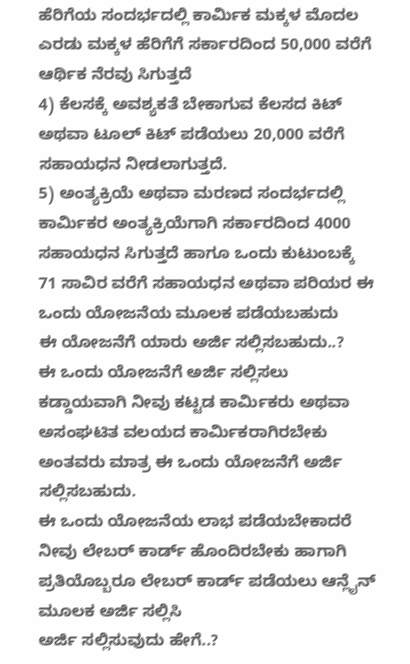ಹೆರಿಗೆಯ ಸಂದರ್ಭದಲ್ಲಿ ಕಾರ್ಮಿಕ ಮಕ್ಕಳ ಮೊದಲ ಎರಡು ಮಕ್ಕಳ ಹೆರಿಗೆಗೆ ಸರ್ಕಾರದಿಂದ 50,000 ವರೆಗೆ ಆರ್ಥಿಕ ನೆರವು ಸಿಗುತ್ತದೆ
4) ಕೆಲಸಕ್ಕೆ ಅವಶ್ಯಕತೆ ಬೇಕಾಗುವ ಕೆಲಸದ ಕಿಟ್ ಅಥವಾ ಟೂಲ್ ಕಿಟ್ ಪಡೆಯಲು 20,000 ವರೆಗೆ ಸಹಾಯಧನ ನೀಡಲಾಗುತ್ತದೆ.
5) ಅಂತ್ಯಕ್ರಿಯೆ ಅಥವಾ ಮರಣದ ಸಂದರ್ಭದಲ್ಲಿ ಕಾರ್ಮಿಕರ ಅಂತ್ಯಕ್ರಿಯೆಗಾಗಿ ಸರ್ಕಾರದಿಂದ 4000 ಸಹಾಯಧನ ಸಿಗುತ್ತದೆ ಹಾಗೂ ಒಂದು ಕುಟುಂಬಕ್ಕೆ 71 ಸಾವಿರ ವರೆಗೆ ಸಹಾಯಧನ ಅಥವಾ ಪರಿಯರ ಈ ಒಂದು ಯೋಜನೆಯ ಮೂಲಕ ಪಡೆಯಬಹುದು
ಈ ಯೋಜನೆಗೆ ಯಾರು ಅರ್ಜಿ ಸಲ್ಲಿಸಬಹುದು..?
ಈ ಒಂದು ಯೋಜನೆಗೆ ಅರ್ಜಿ ಸಲ್ಲಿಸಲು ಕಡ್ಡಾಯವಾಗಿ ನೀವು ಕಟ್ಟಡ ಕಾರ್ಮಿಕರು ಅಥವಾ ಅಸಂಘಟಿತ ವಲಯದ ಕಾರ್ಮಿಕರಾಗಿರಬೇಕು ಅಂತವರು ಮಾತ್ರ ಈ ಒಂದು ಯೋಜನೆಗೆ ಅರ್ಜಿ ಸಲ್ಲಿಸಬಹುದು.
ಈ ಒಂದು ಯೋಜನೆಯ ಲಾಭ ಪಡೆಯಬೇಕಾದರೆ ನೀವು ಲೇಬರ್ ಕಾರ್ಡ್ ಹೊಂದಿರಬೇಕು ಹಾಗಾಗಿ ಪ್ರತಿಯೊಬ್ಬರೂ ಲೇಬರ್ ಕಾರ್ಡ್ ಪಡೆಯಲು ಆನ್ಲೈನ್ ಮೂಲಕ ಅರ್ಜಿ ಸಲ್ಲಿಸಿ
ಅರ್ಜಿ ಸಲ್ಲಿಸುವುದು ಹೇಗೆ..?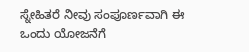ಸ್ನೇಹಿತರೆ ನೀವು ಸಂಪೂರ್ಣವಾಗಿ ಈ ಒಂದು ಯೋಜನೆಗೆ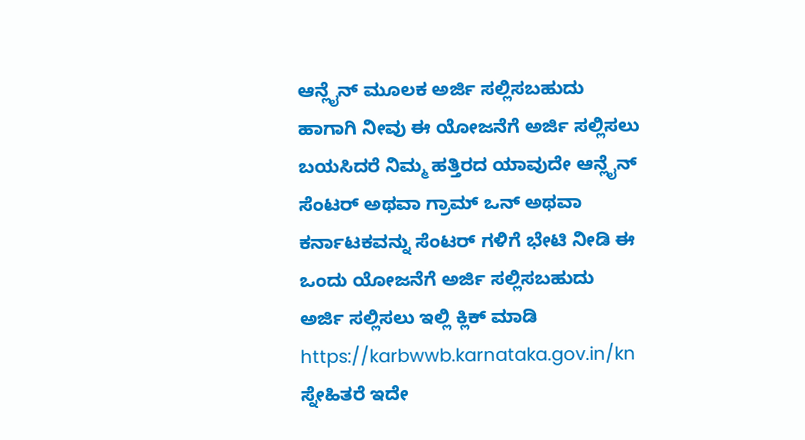ಆನ್ಲೈನ್ ಮೂಲಕ ಅರ್ಜಿ ಸಲ್ಲಿಸಬಹುದು ಹಾಗಾಗಿ ನೀವು ಈ ಯೋಜನೆಗೆ ಅರ್ಜಿ ಸಲ್ಲಿಸಲು ಬಯಸಿದರೆ ನಿಮ್ಮ ಹತ್ತಿರದ ಯಾವುದೇ ಆನ್ಲೈನ್ ಸೆಂಟರ್ ಅಥವಾ ಗ್ರಾಮ್ ಒನ್ ಅಥವಾ ಕರ್ನಾಟಕವನ್ನು ಸೆಂಟರ್ ಗಳಿಗೆ ಭೇಟಿ ನೀಡಿ ಈ ಒಂದು ಯೋಜನೆಗೆ ಅರ್ಜಿ ಸಲ್ಲಿಸಬಹುದು
ಅರ್ಜಿ ಸಲ್ಲಿಸಲು ಇಲ್ಲಿ ಕ್ಲಿಕ್ ಮಾಡಿ
https://karbwwb.karnataka.gov.in/kn
ಸ್ನೇಹಿತರೆ ಇದೇ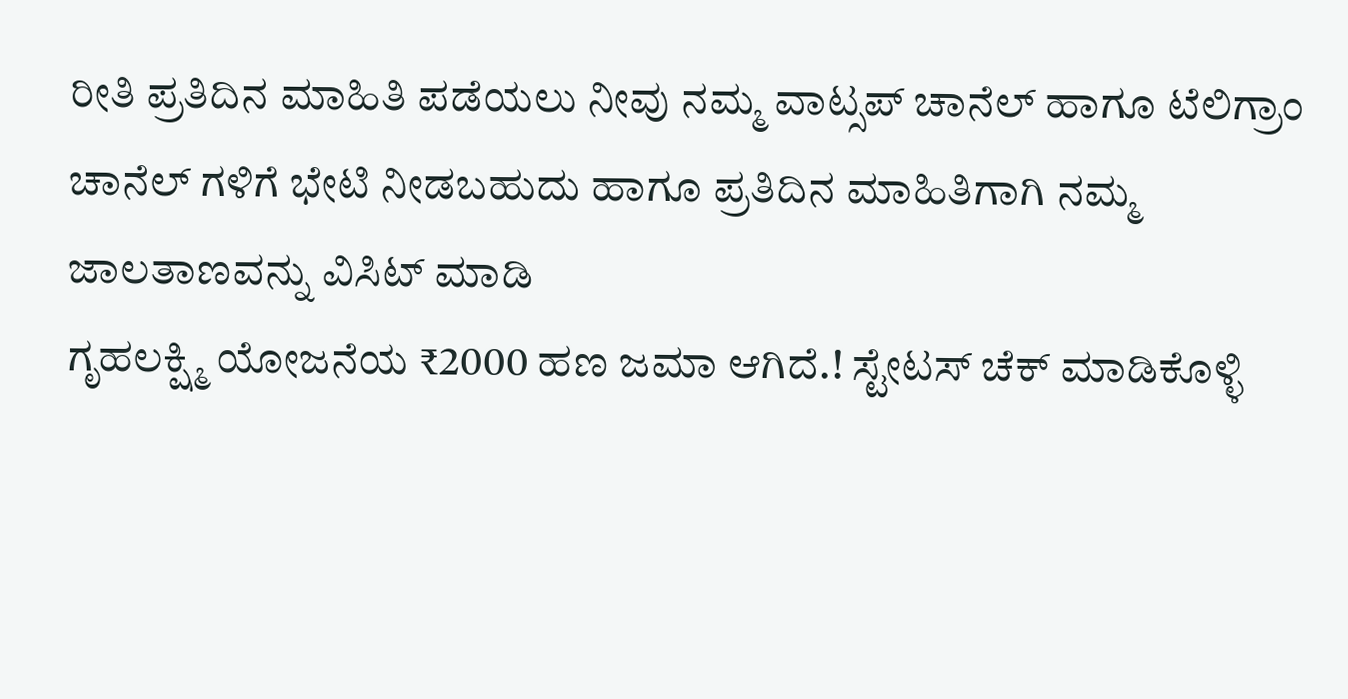ರೀತಿ ಪ್ರತಿದಿನ ಮಾಹಿತಿ ಪಡೆಯಲು ನೀವು ನಮ್ಮ ವಾಟ್ಸಪ್ ಚಾನೆಲ್ ಹಾಗೂ ಟೆಲಿಗ್ರಾಂ ಚಾನೆಲ್ ಗಳಿಗೆ ಭೇಟಿ ನೀಡಬಹುದು ಹಾಗೂ ಪ್ರತಿದಿನ ಮಾಹಿತಿಗಾಗಿ ನಮ್ಮ ಜಾಲತಾಣವನ್ನು ವಿಸಿಟ್ ಮಾಡಿ
ಗೃಹಲಕ್ಷ್ಮಿ ಯೋಜನೆಯ ₹2000 ಹಣ ಜಮಾ ಆಗಿದೆ.! ಸ್ಟೇಟಸ್ ಚೆಕ್ ಮಾಡಿಕೊಳ್ಳಿ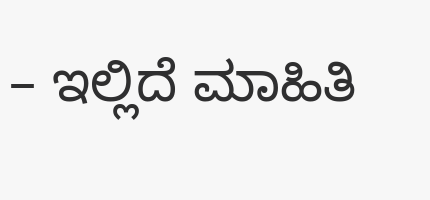– ಇಲ್ಲಿದೆ ಮಾಹಿತಿ